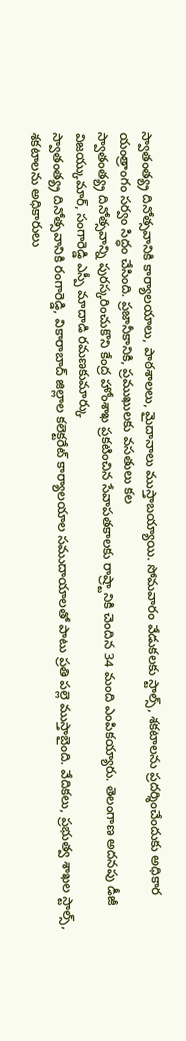స్వాతంత్య్ర దినోత్సవానికి కార్యాలయాలు, పాఠశాలలు, మైదానాలు ముస్తాబయ్యాయి. సోమవారం వేడుకలకు స్టాల్స్, శకటాలను ప్రదర్శించేందుకు అధికార యంత్రాంగం సర్వం సిద్ధం చేసింది. ప్రజానీకానికి, ప్రముఖులకు వసతులు కల
స్వాతంత్య్ర దినోత్సవాన్ని పురస్కరించుకొని కేంద్ర హోంశాఖ ప్రకటించిన సేవాపతకాలకు రాష్ర్టానికి చెందిన 34 మంది ఎంపికయ్యారు. తెలంగాణ అదనపు డీజీ విజయ్కుమార్, సంగారెడ్డి ఎస్పీ మాదాడి రమణకుమార్కు
స్వాతంత్య్ర దినోత్సవానికి రంగారెడ్డి, వికారాబాద్ జిల్లాల కలెక్టరేట్ కార్యాలయాల సముదాయాలతో పాటు ప్రతి పల్లె ముస్తాబైంది. వేదికలు, ప్రభుత్వ శాఖల స్టాల్స్, శకటాలను అధికారులు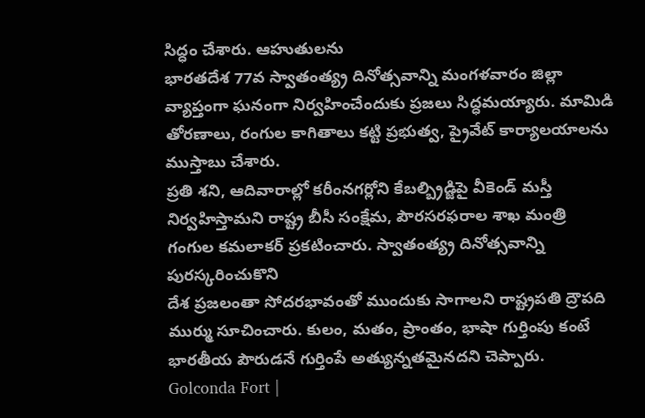సిద్ధం చేశారు. ఆహుతులను
భారతదేశ 77వ స్వాతంత్య్ర దినోత్సవాన్ని మంగళవారం జిల్లా వ్యాప్తంగా ఘనంగా నిర్వహించేందుకు ప్రజలు సిద్ధమయ్యారు. మామిడి తోరణాలు, రంగుల కాగితాలు కట్టి ప్రభుత్వ, ప్రైవేట్ కార్యాలయాలను ముస్తాబు చేశారు.
ప్రతి శని, ఆదివారాల్లో కరీంనగర్లోని కేబల్బ్రిడ్జిపై వీకెండ్ మస్తీ నిర్వహిస్తామని రాష్ట్ర బీసీ సంక్షేమ, పౌరసరఫరాల శాఖ మంత్రి గంగుల కమలాకర్ ప్రకటించారు. స్వాతంత్య్ర దినోత్సవాన్ని పురస్కరించుకొని
దేశ ప్రజలంతా సోదరభావంతో ముందుకు సాగాలని రాష్ట్రపతి ద్రౌపది ముర్ము సూచించారు. కులం, మతం, ప్రాంతం, భాషా గుర్తింపు కంటే భారతీయ పౌరుడనే గుర్తింపే అత్యున్నతమైనదని చెప్పారు.
Golconda Fort |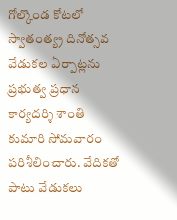గోల్కొండ కోటలో స్వాతంత్య్ర దినోత్సవ వేడుకల ఏర్పాట్లను ప్రభుత్వ ప్రధాన కార్యదర్శి శాంతి కుమారి సోమవారం పరిశీలించారు. వేదికతో పాటు వేడుకలు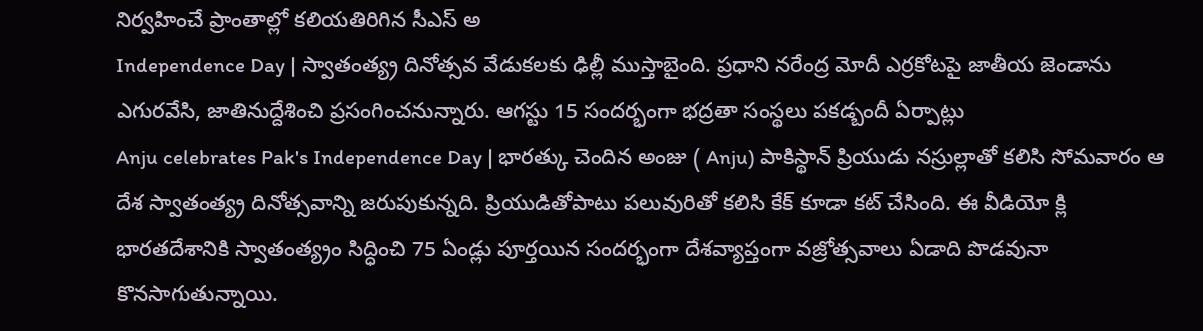నిర్వహించే ప్రాంతాల్లో కలియతిరిగిన సీఎస్ అ
Independence Day | స్వాతంత్య్ర దినోత్సవ వేడుకలకు ఢిల్లీ ముస్తాబైంది. ప్రధాని నరేంద్ర మోదీ ఎర్రకోటపై జాతీయ జెండాను ఎగురవేసి, జాతినుద్దేశించి ప్రసంగించనున్నారు. ఆగస్టు 15 సందర్భంగా భద్రతా సంస్థలు పకడ్బందీ ఏర్పాట్లు
Anju celebrates Pak's Independence Day | భారత్కు చెందిన అంజు ( Anju) పాకిస్థాన్ ప్రియుడు నస్రుల్లాతో కలిసి సోమవారం ఆ దేశ స్వాతంత్య్ర దినోత్సవాన్ని జరుపుకున్నది. ప్రియుడితోపాటు పలువురితో కలిసి కేక్ కూడా కట్ చేసింది. ఈ వీడియో క్లి
భారతదేశానికి స్వాతంత్య్రం సిద్ధించి 75 ఏండ్లు పూర్తయిన సందర్భంగా దేశవ్యాప్తంగా వజ్రోత్సవాలు ఏడాది పొడవునా కొనసాగుతున్నాయి.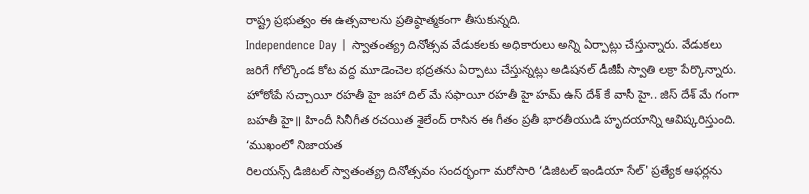రాష్ట్ర ప్రభుత్వం ఈ ఉత్సవాలను ప్రతిష్ఠాత్మకంగా తీసుకున్నది.
Independence Day | స్వాతంత్య్ర దినోత్సవ వేడుకలకు అధికారులు అన్ని ఏర్పాట్లు చేస్తున్నారు. వేడుకలు జరిగే గోల్కొండ కోట వద్ద మూడెంచెల భద్రతను ఏర్పాటు చేస్తున్నట్లు అడిషనల్ డీజీపీ స్వాతి లక్రా పేర్కొన్నారు.
హోఠోఁపే సచ్చాయీ రహతీ హై జహా దిల్ మే సఫాయీ రహతీ హై హమ్ ఉస్ దేశ్ కే వాసీ హై.. జిస్ దేశ్ మే గంగా బహతీ హై॥ హిందీ సినీగీత రచయిత శైలేంద్ రాసిన ఈ గీతం ప్రతీ భారతీయుడి హృదయాన్ని ఆవిష్కరిస్తుంది. ‘ముఖంలో నిజాయత
రిలయన్స్ డిజిటల్ స్వాతంత్య్ర దినోత్సవం సందర్భంగా మరోసారి ‘డిజిటల్ ఇండియా సేల్' ప్రత్యేక ఆఫర్లను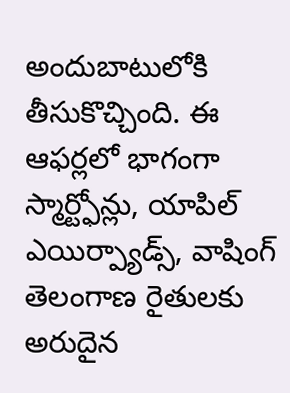అందుబాటులోకి తీసుకొచ్చింది. ఈ ఆఫర్లలో భాగంగా స్మార్ట్ఫోన్లు, యాపిల్ ఎయిర్ప్యాడ్స్, వాషింగ్
తెలంగాణ రైతులకు అరుదైన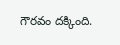గౌరవం దక్కింది.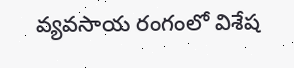వ్యవసాయ రంగంలో విశేష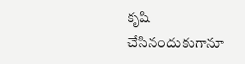కృషి చేసినందుకుగానూ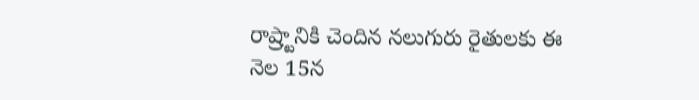రాష్ర్టానికి చెందిన నలుగురు రైతులకు ఈ నెల 15న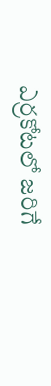ఎర్రకోటలో జరిగే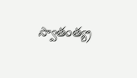స్వాతంత్య్ర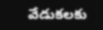వేడుకలకు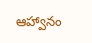ఆహ్వానం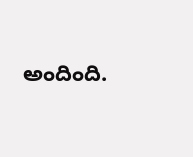అందింది.